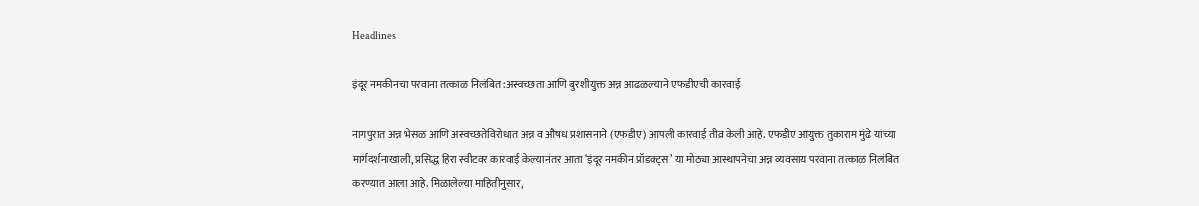Headlines

इंदूर नमकीनचा परवाना तत्काळ निलंबित:अस्वच्छता आणि बुरशीयुक्त अन्न आढळल्याने एफडीएची कारवाई

नागपुरात अन्न भेसळ आणि अस्वच्छतेविरोधात अन्न व औषध प्रशासनाने (एफडीए) आपली कारवाई तीव्र केली आहे. एफडीए आयुक्त तुकाराम मुंढे यांच्या मार्गदर्शनाखाली, प्रसिद्ध हिरा स्वीटवर कारवाई केल्यानंतर आता ‘इंदूर नमकीन प्रॉडक्ट्स’ या मोठ्या आस्थापनेचा अन्न व्यवसाय परवाना तत्काळ निलंबित करण्यात आला आहे. मिळालेल्या माहितीनुसार,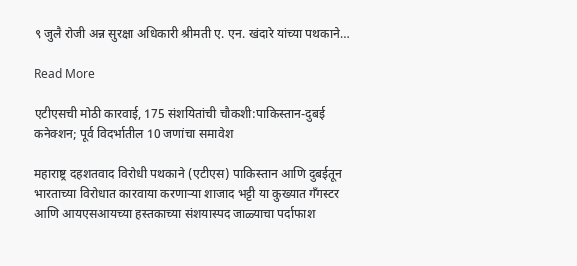९ जुलै रोजी अन्न सुरक्षा अधिकारी श्रीमती ए. एन. खंदारे यांच्या पथकाने…

Read More

एटीएसची मोठी कारवाई, 175 संशयितांची चौकशी:पाकिस्तान-दुबई कनेक्शन; पूर्व विदर्भातील 10 जणांचा समावेश

महाराष्ट्र दहशतवाद विरोधी पथकाने (एटीएस) पाकिस्तान आणि दुबईतून भारताच्या विरोधात कारवाया करणाऱ्या शाजाद भट्टी या कुख्यात गँगस्टर आणि आयएसआयच्या हस्तकाच्या संशयास्पद जाळ्याचा पर्दाफाश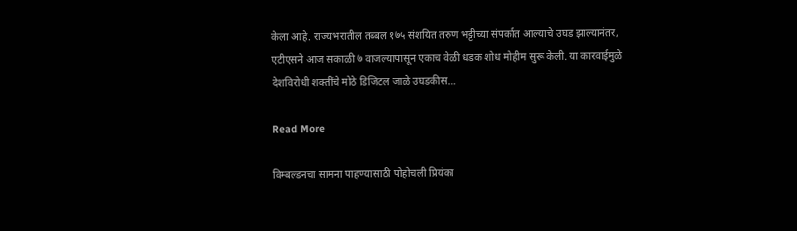केला आहे. राज्यभरातील तब्बल १७५ संशयित तरुण भट्टीच्या संपर्कात आल्याचे उघड झाल्यानंतर, एटीएसने आज सकाळी ७ वाजल्यापासून एकाच वेळी धडक शोध मोहीम सुरू केली. या कारवाईमुळे देशविरोधी शक्तींचे मोठे डिजिटल जाळे उघडकीस…

Read More

विम्बल्डनचा सामना पाहण्यासाठी पोहोचली प्रियंका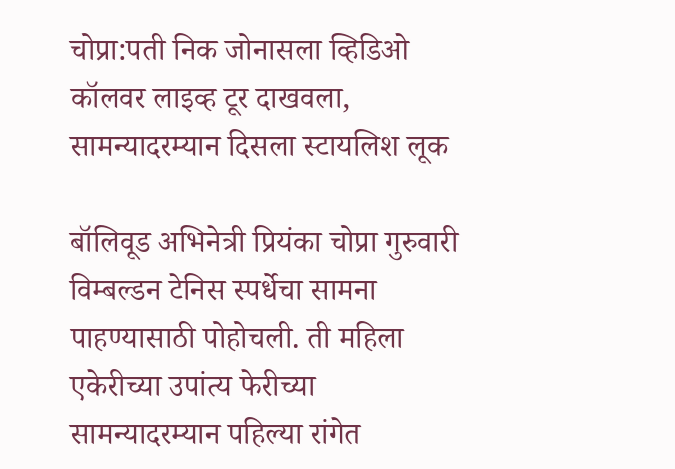चोप्रा:पती निक जोनासला व्हिडिओ कॉलवर लाइव्ह टूर दाखवला, सामन्यादरम्यान दिसला स्टायलिश लूक

बॉलिवूड अभिनेत्री प्रियंका चोप्रा गुरुवारी विम्बल्डन टेनिस स्पर्धेचा सामना पाहण्यासाठी पोहोचली. ती महिला एकेरीच्या उपांत्य फेरीच्या सामन्यादरम्यान पहिल्या रांगेत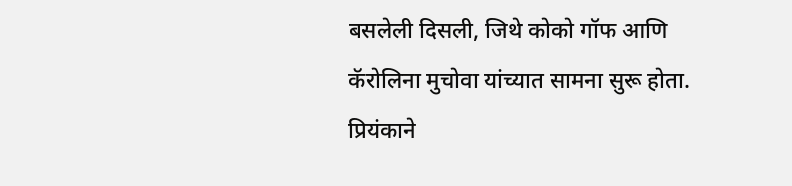बसलेली दिसली, जिथे कोको गॉफ आणि कॅरोलिना मुचोवा यांच्यात सामना सुरू होता. प्रियंकाने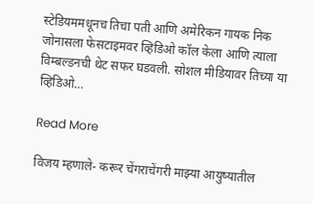स्टेडियममधूनच तिचा पती आणि अमेरिकन गायक निक जोनासला फेसटाइमवर व्हिडिओ कॉल केला आणि त्याला विम्बल्डनची थेट सफर घडवली. सोशल मीडियावर तिच्या या व्हिडिओ…

Read More

विजय म्हणाले- करूर चेंगराचेंगरी माझ्या आयुष्यातील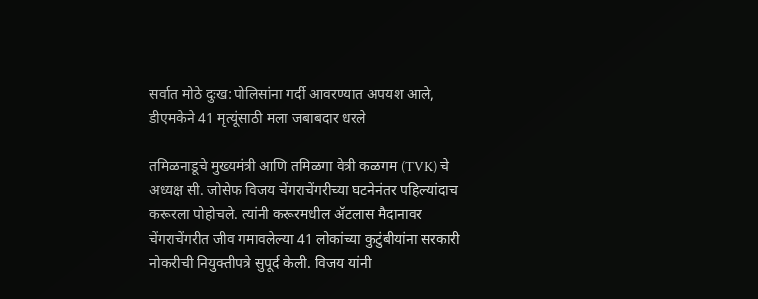सर्वात मोठे दुःख:पोलिसांना गर्दी आवरण्यात अपयश आले, डीएमकेने 41 मृत्यूंसाठी मला जबाबदार धरले

तमिळनाडूचे मुख्यमंत्री आणि तमिळगा वेत्री कळगम (TVK) चे अध्यक्ष सी. जोसेफ विजय चेंगराचेंगरीच्या घटनेनंतर पहिल्यांदाच करूरला पोहोचले. त्यांनी करूरमधील ॲटलास मैदानावर चेंगराचेंगरीत जीव गमावलेल्या 41 लोकांच्या कुटुंबीयांना सरकारी नोकरीची नियुक्तीपत्रे सुपूर्द केली. विजय यांनी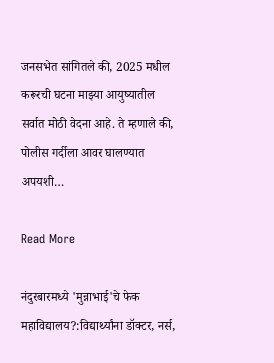जनसभेत सांगितले की, 2025 मधील करूरची घटना माझ्या आयुष्यातील सर्वात मोठी वेदना आहे. ते म्हणाले की, पोलीस गर्दीला आवर घालण्यात अपयशी…

Read More

नंदुरबारमध्ये 'मुन्नाभाई'चे फेक महाविद्यालय?:विद्यार्थ्यांना डॉक्टर, नर्स,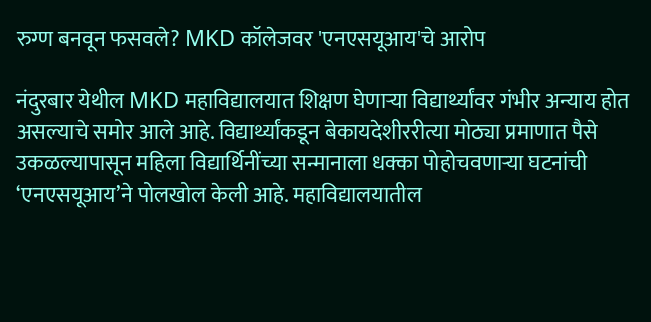रुग्ण बनवून फसवले? MKD कॉलेजवर 'एनएसयूआय'चे आरोप

नंदुरबार येथील MKD महाविद्यालयात शिक्षण घेणाऱ्या विद्यार्थ्यांवर गंभीर अन्याय होत असल्याचे समोर आले आहे. विद्यार्थ्यांकडून बेकायदेशीररीत्या मोठ्या प्रमाणात पैसे उकळल्यापासून महिला विद्यार्थिनींच्या सन्मानाला धक्का पोहोचवणाऱ्या घटनांची ‘एनएसयूआय’ने पोलखोल केली आहे. महाविद्यालयातील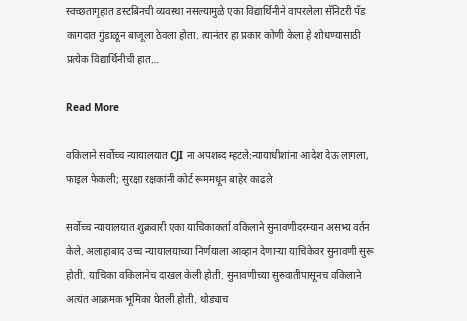स्वच्छतागृहात डस्टबिनची व्यवस्था नसल्यामुळे एका विद्यार्थिनीने वापरलेला सॅनिटरी पॅड कागदात गुंडाळून बाजूला ठेवला होता. त्यानंतर हा प्रकार कोणी केला हे शोधण्यासाठी प्रत्येक विद्यार्थिनीची हात…

Read More

वकिलाने सर्वोच्च न्यायालयात CJI ना अपशब्द म्हटले:न्यायाधीशांना आदेश देऊ लागला, फाइल फेकली; सुरक्षा रक्षकांनी कोर्ट रूममधून बाहेर काढले

सर्वोच्च न्यायालयात शुक्रवारी एका याचिकाकर्ता वकिलाने सुनावणीदरम्यान असभ्य वर्तन केले. अलाहाबाद उच्च न्यायालयाच्या निर्णयाला आव्हान देणाऱ्या याचिकेवर सुनावणी सुरू होती. याचिका वकिलानेच दाखल केली होती. सुनावणीच्या सुरुवातीपासूनच वकिलाने अत्यंत आक्रमक भूमिका घेतली होती. थोड्याच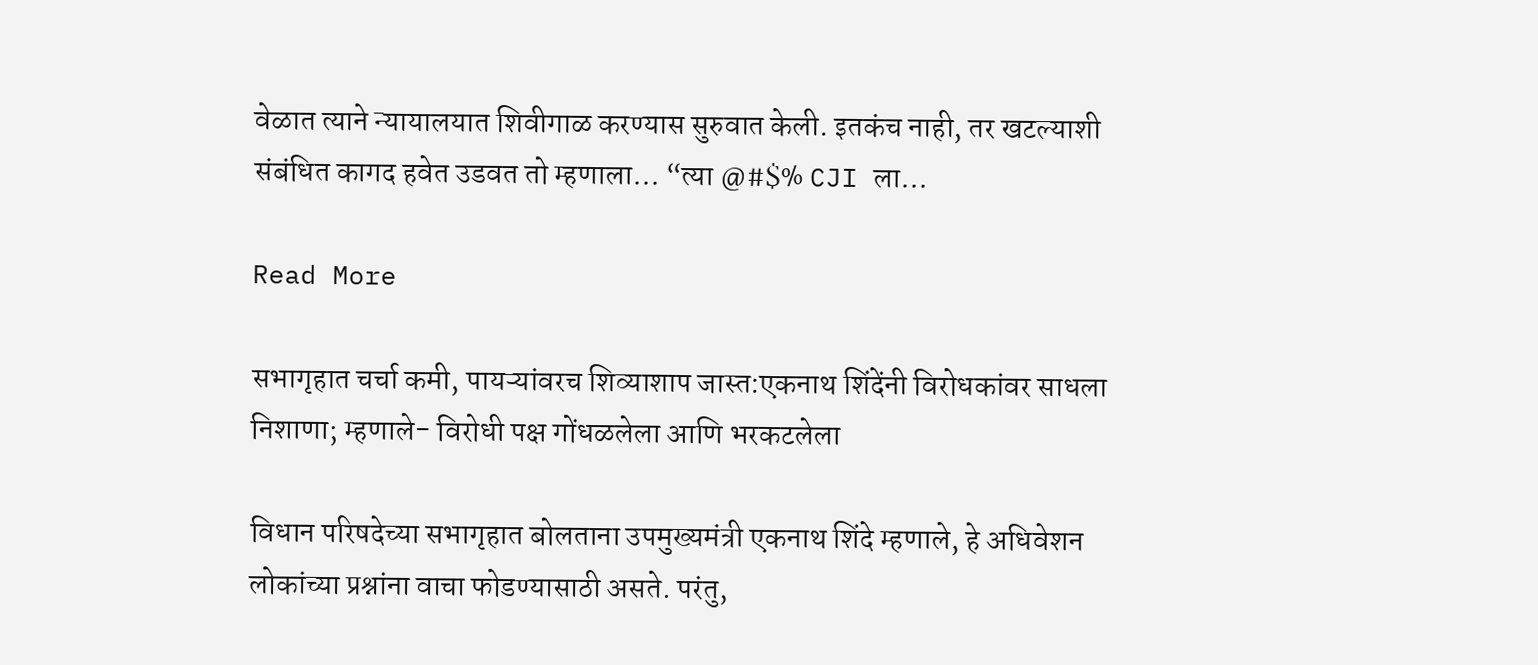वेळात त्याने न्यायालयात शिवीगाळ करण्यास सुरुवात केली. इतकंच नाही, तर खटल्याशी संबंधित कागद हवेत उडवत तो म्हणाला… “त्या @#$% CJI ला…

Read More

सभागृहात चर्चा कमी, पायऱ्यांवरच शिव्याशाप जास्त:एकनाथ शिंदेंनी विरोधकांवर साधला निशाणा; म्हणाले- विरोधी पक्ष गोंधळलेला आणि भरकटलेला

विधान परिषदेच्या सभागृहात बोलताना उपमुख्यमंत्री एकनाथ शिंदे म्हणाले, हे अधिवेशन लोकांच्या प्रश्नांना वाचा फोडण्यासाठी असते. परंतु,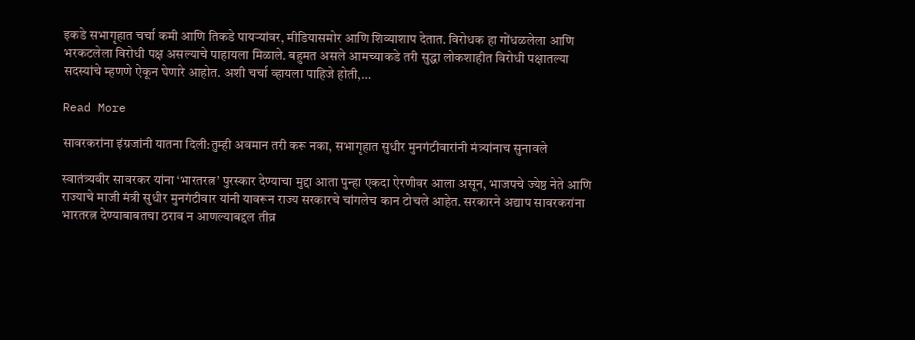इकडे सभागृहात चर्चा कमी आणि तिकडे पायऱ्यांवर, मीडियासमोर आणि शिव्याशाप देतात. विरोधक हा गोंधळलेला आणि भरकटलेला विरोधी पक्ष असल्याचे पाहायला मिळाले. बहुमत असले आमच्याकडे तरी सुद्धा लोकशाहीत विरोधी पक्षातल्या सदस्यांचे म्हणणे ऐकून घेणारे आहोत. अशी चर्चा व्हायला पाहिजे होती,…

Read More

सावरकरांना इंग्रजांनी यातना दिली:तुम्ही अवमान तरी करू नका, सभागृहात सुधीर मुनगंटीवारांनी मंत्र्यांनाच सुनावले

स्वातंत्र्यवीर सावरकर यांना ‘भारतरत्न’ पुरस्कार देण्याचा मुद्दा आता पुन्हा एकदा ऐरणीवर आला असून, भाजपचे ज्येष्ठ नेते आणि राज्याचे माजी मंत्री सुधीर मुनगंटीवार यांनी यावरून राज्य सरकारचे चांगलेच कान टोचले आहेत. सरकारने अद्याप सावरकरांना भारतरत्न देण्याबाबतचा ठराव न आणल्याबद्दल तीव्र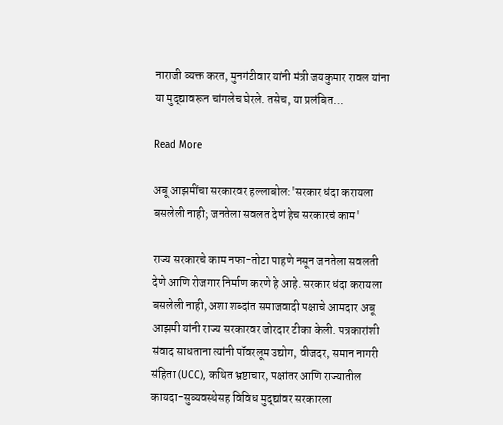नाराजी व्यक्त करत, मुनगंटीवार यांनी मंत्री जयकुमार रावल यांना या मुद्द्यावरून चांगलेच घेरले. तसेच, या प्रलंबित…

Read More

अबू आझमींचा सरकारवर हल्लाबोल:'सरकार धंदा करायला बसलेली नाही; जनतेला सवलत देणं हेच सरकारचं काम'

राज्य सरकारचे काम नफा-तोटा पाहणे नसून जनतेला सवलती देणे आणि रोजगार निर्माण करणे हे आहे. सरकार धंदा करायला बसलेली नाही, अशा शब्दांत समाजवादी पक्षाचे आमदार अबू आझमी यांनी राज्य सरकारवर जोरदार टीका केली. पत्रकारांशी संवाद साधताना त्यांनी पॉवरलूम उद्योग, वीजदर, समान नागरी संहिता (UCC), कथित भ्रष्टाचार, पक्षांतर आणि राज्यातील कायदा-सुव्यवस्थेसह विविध मुद्द्यांवर सरकारला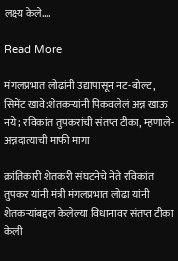लक्ष्य केले….

Read More

मंगलप्रभात लोढांनी उद्यापासून नट-बोल्ट, सिमेंट खावे:शेतकऱ्यांनी पिकवलेलं अन्न खाऊ नये; रविकांत तुपकरांची संतप्त टीका, म्हणाले- अन्नदात्याची माफी मागा

क्रांतिकारी शेतकरी संघटनेचे नेते रविकांत तुपकर यांनी मंत्री मंगलप्रभात लोढा यांनी शेतकऱ्यांबद्दल केलेल्या विधानावर संतप्त टीका केली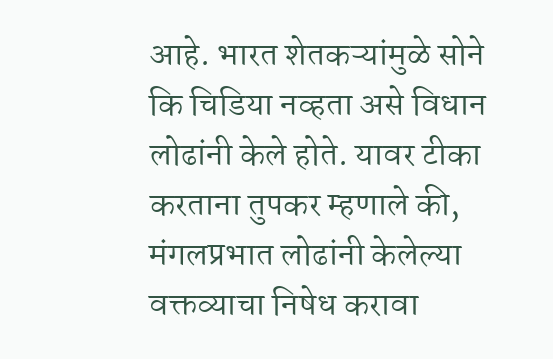आहे. भारत शेतकऱ्यांमुळे सोने कि चिडिया नव्हता असे विधान लोढांनी केले होते. यावर टीका करताना तुपकर म्हणाले की, मंगलप्रभात लोढांनी केलेल्या वक्तव्याचा निषेध करावा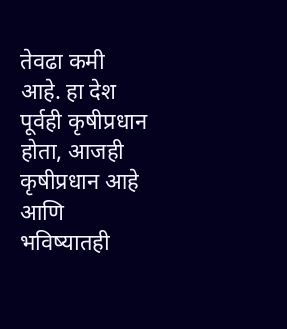तेवढा कमी आहे. हा देश पूर्वही कृषीप्रधान होता, आजही कृषीप्रधान आहे आणि भविष्यातही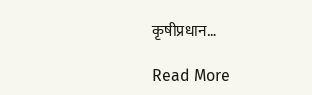कृषीप्रधान…

Read More